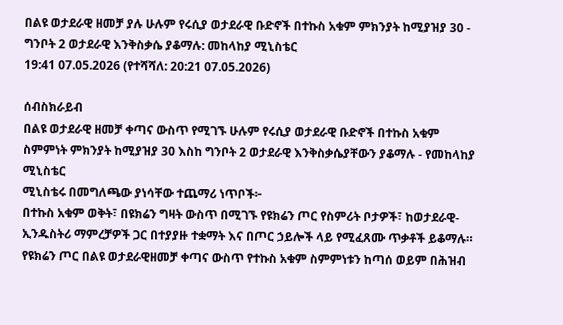በልዩ ወታደራዊ ዘመቻ ያሉ ሁሉም የሩሲያ ወታደራዊ ቡድኖች በተኩስ አቁም ምክንያት ከሚያዝያ 30 - ግንቦት 2 ወታደራዊ እንቅስቃሴ ያቆማሉ: መከላከያ ሚኒስቴር
19:41 07.05.2026 (የተሻሻለ: 20:21 07.05.2026)

ሰብስክራይብ
በልዩ ወታደራዊ ዘመቻ ቀጣና ውስጥ የሚገኙ ሁሉም የሩሲያ ወታደራዊ ቡድኖች በተኩስ አቁም ስምምነት ምክንያት ከሚያዝያ 30 እስከ ግንቦት 2 ወታደራዊ እንቅስቃሴያቸውን ያቆማሉ - የመከላከያ ሚኒስቴር
ሚኒስቴሩ በመግለጫው ያነሳቸው ተጨማሪ ነጥቦች፦
በተኩስ አቁም ወቅት፣ በዩክሬን ግዛት ውስጥ በሚገኙ የዩክሬን ጦር የስምሪት ቦታዎች፣ ከወታደራዊ-ኢንዱስትሪ ማምረቻዎች ጋር በተያያዙ ተቋማት እና በጦር ኃይሎች ላይ የሚፈጸሙ ጥቃቶች ይቆማሉ።
የዩክሬን ጦር በልዩ ወታደራዊዘመቻ ቀጣና ውስጥ የተኩስ አቁም ስምምነቱን ከጣሰ ወይም በሕዝብ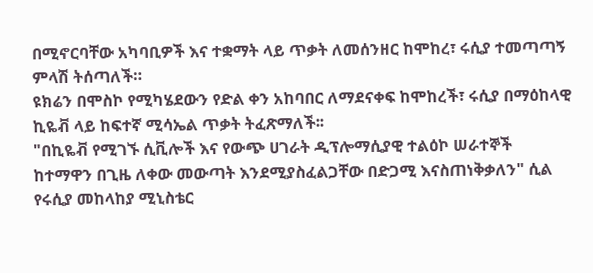በሚኖርባቸው አካባቢዎች እና ተቋማት ላይ ጥቃት ለመሰንዘር ከሞከረ፣ ሩሲያ ተመጣጣኝ ምላሽ ትሰጣለች።
ዩክሬን በሞስኮ የሚካሄደውን የድል ቀን አከባበር ለማደናቀፍ ከሞከረች፣ ሩሲያ በማዕከላዊ ኪዬቭ ላይ ከፍተኛ ሚሳኤል ጥቃት ትፈጽማለች፡፡
"በኪዬቭ የሚገኙ ሲቪሎች እና የውጭ ሀገራት ዲፕሎማሲያዊ ተልዕኮ ሠራተኞች ከተማዋን በጊዜ ለቀው መውጣት እንደሚያስፈልጋቸው በድጋሚ እናስጠነቅቃለን" ሲል የሩሲያ መከላከያ ሚኒስቴር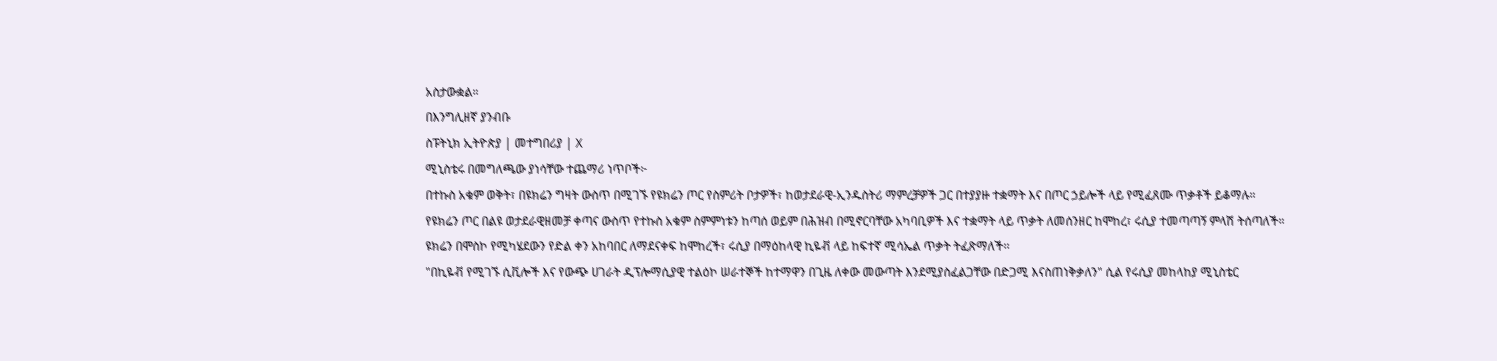አስታውቋል።
በእንግሊዘኛ ያንብቡ
ስፑትኒክ ኢትዮጵያ | መተግበሪያ | X
ሚኒስቴሩ በመግለጫው ያነሳቸው ተጨማሪ ነጥቦች፦
በተኩስ አቁም ወቅት፣ በዩክሬን ግዛት ውስጥ በሚገኙ የዩክሬን ጦር የስምሪት ቦታዎች፣ ከወታደራዊ-ኢንዱስትሪ ማምረቻዎች ጋር በተያያዙ ተቋማት እና በጦር ኃይሎች ላይ የሚፈጸሙ ጥቃቶች ይቆማሉ።
የዩክሬን ጦር በልዩ ወታደራዊዘመቻ ቀጣና ውስጥ የተኩስ አቁም ስምምነቱን ከጣሰ ወይም በሕዝብ በሚኖርባቸው አካባቢዎች እና ተቋማት ላይ ጥቃት ለመሰንዘር ከሞከረ፣ ሩሲያ ተመጣጣኝ ምላሽ ትሰጣለች።
ዩክሬን በሞስኮ የሚካሄደውን የድል ቀን አከባበር ለማደናቀፍ ከሞከረች፣ ሩሲያ በማዕከላዊ ኪዬቭ ላይ ከፍተኛ ሚሳኤል ጥቃት ትፈጽማለች፡፡
"በኪዬቭ የሚገኙ ሲቪሎች እና የውጭ ሀገራት ዲፕሎማሲያዊ ተልዕኮ ሠራተኞች ከተማዋን በጊዜ ለቀው መውጣት እንደሚያስፈልጋቸው በድጋሚ እናስጠነቅቃለን" ሲል የሩሲያ መከላከያ ሚኒስቴር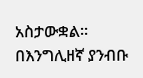አስታውቋል።
በእንግሊዘኛ ያንብቡ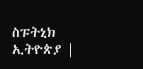ስፑትኒክ ኢትዮጵያ |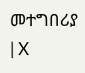መተግበሪያ | X